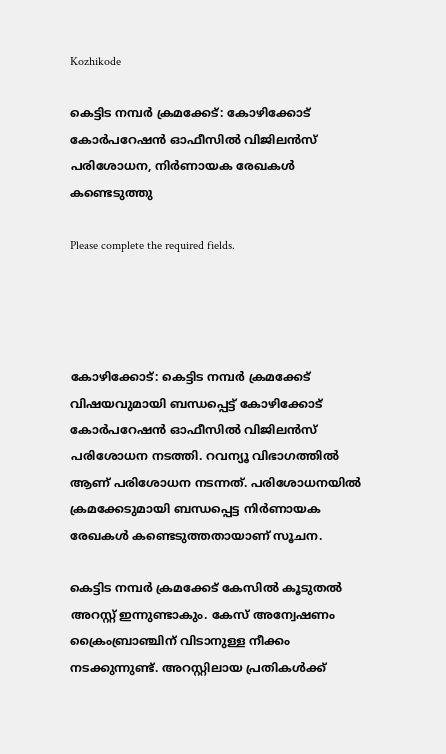Kozhikode

കെട്ടിട നമ്പർ ക്രമക്കേട്: കോഴിക്കോട് കോർപറേഷൻ ഓഫീസിൽ വിജിലൻസ് പരിശോധന, നിർണായക രേഖകൾ കണ്ടെടുത്തു

Please complete the required fields.




കോഴിക്കോട്: കെട്ടിട നമ്പർ ക്രമക്കേട് വിഷയവുമായി ബന്ധപ്പെട്ട് കോഴിക്കോട് കോർപറേഷൻ ഓഫീസിൽ വിജിലൻസ് പരിശോധന നടത്തി. റവന്യൂ വിഭാഗത്തിൽ ആണ് പരിശോധന നടന്നത്. പരിശോധനയില്‍ ക്രമക്കേടുമായി ബന്ധപ്പെട്ട നിർണായക രേഖകൾ കണ്ടെടുത്തതായാണ് സൂചന.

കെട്ടിട നമ്പര്‍ ക്രമക്കേട് കേസില്‍ കൂടുതല്‍ അറസ്റ്റ് ഇന്നുണ്ടാകും. കേസ് അന്വേഷണം ക്രൈംബ്രാഞ്ചിന് വിടാനുള്ള നീക്കം നടക്കുന്നുണ്ട്. അറസ്റ്റിലായ പ്രതികള്‍ക്ക്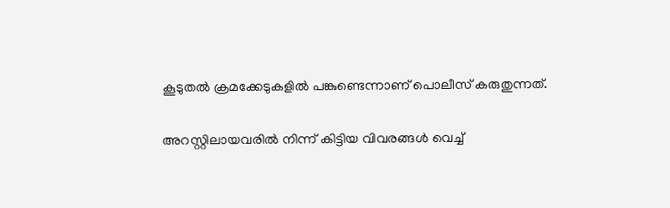കൂടുതല്‍ ക്രമക്കേടുകളില്‍ പങ്കുണ്ടെന്നാണ് പൊലീസ് കരുതുന്നത്.

അറസ്റ്റിലായവരില്‍ നിന്ന് കിട്ടിയ വിവരങ്ങള്‍ വെച്ച്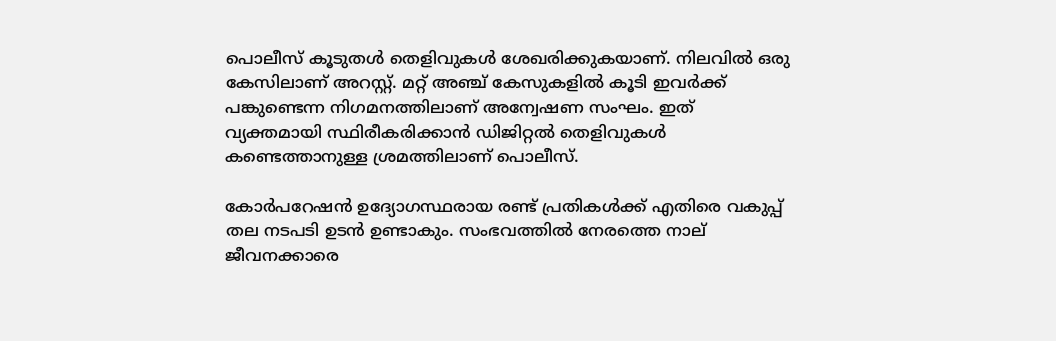പൊലീസ് കൂടുതള്‍ തെളിവുകള്‍ ശേഖരിക്കുകയാണ്. നിലവില്‍ ഒരു കേസിലാണ് അറസ്റ്റ്. മറ്റ് അഞ്ച് കേസുകളില്‍ കൂടി ഇവര്‍ക്ക് പങ്കുണ്ടെന്ന നിഗമനത്തിലാണ് അന്വേഷണ സംഘം. ഇത് വ്യക്തമായി സ്ഥിരീകരിക്കാന്‍ ഡിജിറ്റല്‍ തെളിവുകള്‍ കണ്ടെത്താനുള്ള ശ്രമത്തിലാണ് പൊലീസ്.

കോര്‍പറേഷന്‍ ഉദ്യോഗസ്ഥരായ രണ്ട് പ്രതികള്‍ക്ക് എതിരെ വകുപ്പ് തല നടപടി ഉടന്‍ ഉണ്ടാകും. സംഭവത്തില്‍ നേരത്തെ നാല് ജീവനക്കാരെ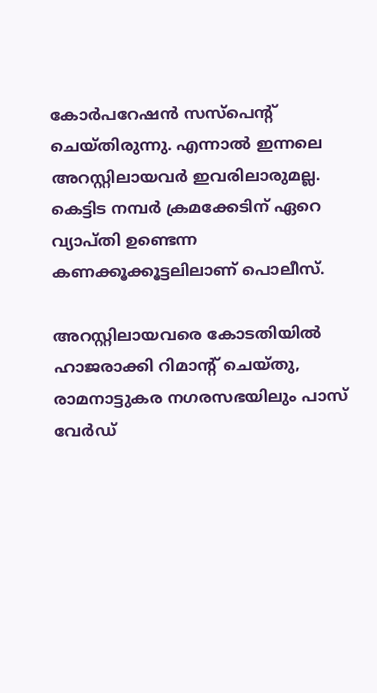കോര്‍പറേഷന്‍ സസ്പെന്‍റ് ചെയ്തിരുന്നു. എന്നാല്‍ ഇന്നലെ അറസ്റ്റിലായവര്‍ ഇവരിലാരുമല്ല. കെട്ടിട നമ്പര്‍ ക്രമക്കേടിന് ഏറെ വ്യാപ്തി ഉണ്ടെന്ന കണക്കൂക്കൂട്ടലിലാണ് പൊലീസ്.

അറസ്റ്റിലായവരെ കോടതിയില്‍ ഹാജരാക്കി റിമാന്‍റ് ചെയ്തു, രാമനാട്ടുകര നഗരസഭയിലും പാസ് വേര്‍ഡ്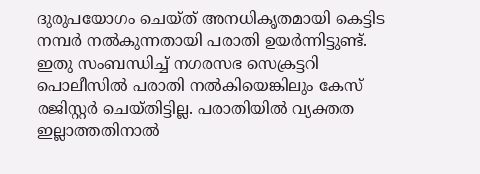ദുരുപയോഗം ചെയ്ത് അനധികൃതമായി കെട്ടിട നമ്പര്‍ നല്‍കുന്നതായി പരാതി ഉയര്‍ന്നിട്ടുണ്ട്. ഇതു സംബന്ധിച്ച് നഗരസഭ സെക്രട്ടറി പൊലീസില്‍ പരാതി നല്‍കിയെങ്കിലും കേസ് രജിസ്റ്റര്‍ ചെയ്തിട്ടില്ല. പരാതിയില്‍ വ്യക്തത ഇല്ലാത്തതിനാല്‍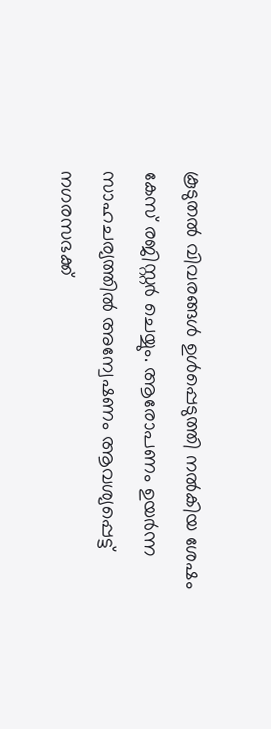കൂടുതല്‍ വിവരങ്ങള്‍ ഉള്‍പ്പെടുത്തി നല്‍കിയ ശേഷം കേസ് രജിസ്റ്റര്‍ ചെയ്യും. ആരോപണം ഉയര്‍ന്ന സാഹചര്യത്തില്‍ അന്വേഷണം ആവശ്യപ്പെട്ട് നഗരസഭക്ക്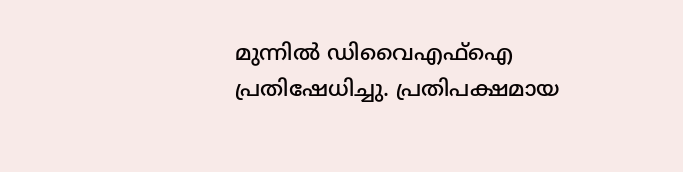മുന്നില്‍ ഡിവൈഎഫ്ഐ പ്രതിഷേധിച്ചു. പ്രതിപക്ഷമായ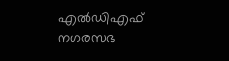എല്‍ഡിഎഫ് നഗരസഭ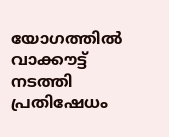യോഗത്തില്‍ വാക്കൗട്ട് നടത്തി പ്രതിഷേധം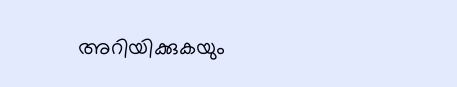അറിയിക്കുകയും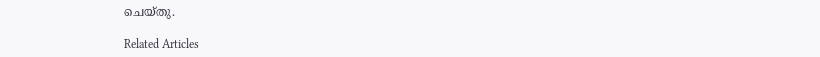ചെയ്തു.

Related Articles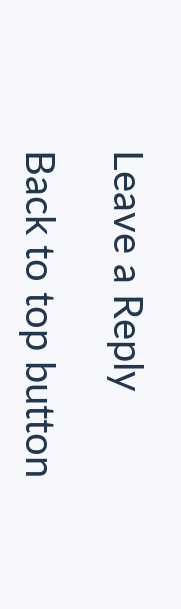Leave a Reply

Back to top button